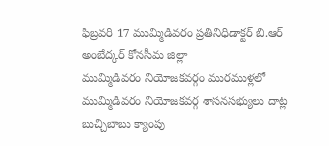ఫిబ్రవరి 17 ముమ్మిడివరం ప్రతినిధిడాక్టర్ బి.ఆర్ అంబేద్కర్ కోనసీమ జిల్లా
ముమ్మిడివరం నియోజకవర్గం మురముళ్లలో ముమ్మిడివరం నియోజకవర్గ శాసనసభ్యులు దాట్ల బుచ్చిబాబు క్యాంపు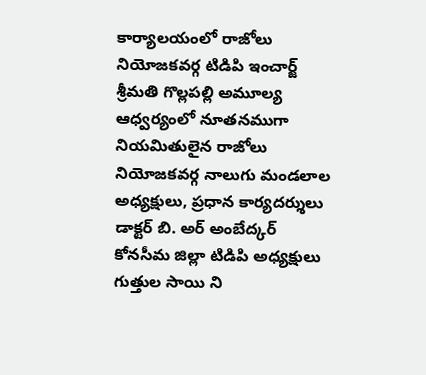కార్యాలయంలో రాజోలు నియోజకవర్గ టిడిపి ఇంచార్జ్ శ్రీమతి గొల్లపల్లి అమూల్య ఆధ్వర్యంలో నూతనముగా నియమితులైన రాజోలు నియోజకవర్గ నాలుగు మండలాల అధ్యక్షులు, ప్రధాన కార్యదర్శులు డాక్టర్ బి. అర్ అంబేద్కర్ కోనసీమ జిల్లా టిడిపి అధ్యక్షులు గుత్తుల సాయి ని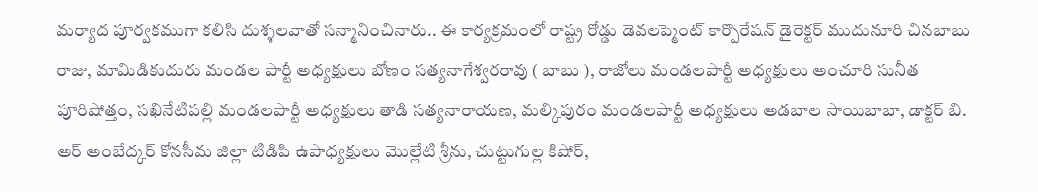మర్యాద పూర్వకముగా కలిసి దుశ్శలవాతో సన్మానించినారు.. ఈ కార్యక్రమంలో రాష్ట్ర రోడ్డు డెవలప్మెంట్ కార్పొరేషన్ డైరెక్టర్ ముదునూరి చినబాబు రాజు, మామిడికుదురు మండల పార్టీ అధ్యక్షులు బోణం సత్యనాగేశ్వరరావు ( బాబు ), రాజోలు మండలపార్టీ అధ్యక్షులు అంచూరి సునీత పూరిషోత్తం, సఖినేటిపల్లి మండలపార్టీ అధ్యక్షులు తాడి సత్యనారాయణ, మల్కిపురం మండలపార్టీ అధ్యక్షులు అడబాల సాయిబాబా, డాక్టర్ బి. అర్ అంబేద్కర్ కోనసీమ జిల్లా టిడిపి ఉపాధ్యక్షులు మొల్లేటి శ్రీను, చుట్టుగుల్ల కిషోర్,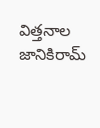విత్తనాల జానికిరామ్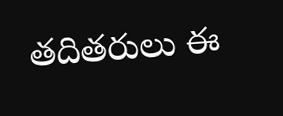తదితరులు ఈ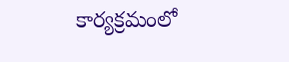కార్యక్రమంలో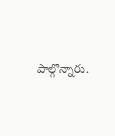పాల్గొన్నారు.